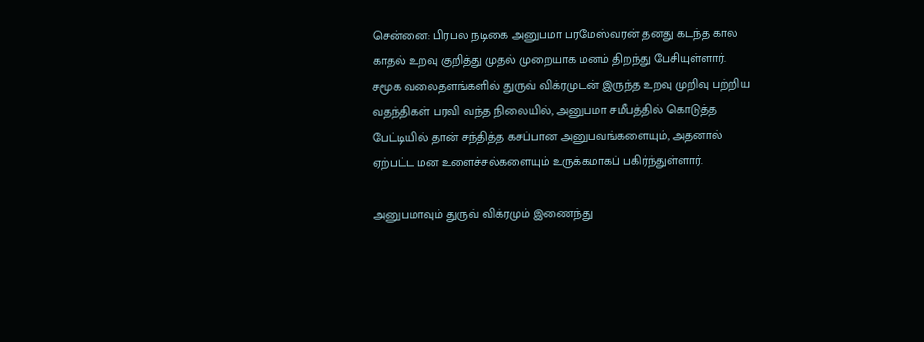சென்னை: பிரபல நடிகை அனுபமா பரமேஸ்வரன் தனது கடந்த கால காதல் உறவு குறித்து முதல் முறையாக மனம் திறந்து பேசியுள்ளார்.
சமூக வலைதளங்களில் துருவ் விக்ரமுடன் இருந்த உறவு முறிவு பற்றிய வதந்திகள் பரவி வந்த நிலையில், அனுபமா சமீபத்தில் கொடுத்த பேட்டியில் தான் சந்தித்த கசப்பான அனுபவங்களையும், அதனால் ஏற்பட்ட மன உளைச்சல்களையும் உருக்கமாகப் பகிர்ந்துள்ளார்.

அனுபமாவும் துருவ் விக்ரமும் இணைந்து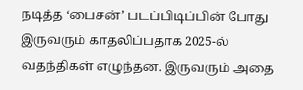நடித்த ‘பைசன்’ படப்பிடிப்பின் போது இருவரும் காதலிப்பதாக 2025-ல் வதந்திகள் எழுந்தன. இருவரும் அதை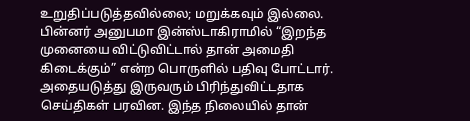உறுதிப்படுத்தவில்லை; மறுக்கவும் இல்லை.
பின்னர் அனுபமா இன்ஸ்டாகிராமில் “இறந்த முனையை விட்டுவிட்டால் தான் அமைதி கிடைக்கும்” என்ற பொருளில் பதிவு போட்டார். அதையடுத்து இருவரும் பிரிந்துவிட்டதாக செய்திகள் பரவின. இந்த நிலையில் தான்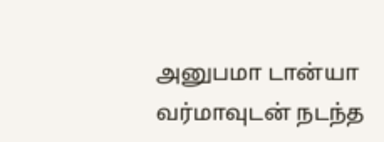அனுபமா டான்யா வர்மாவுடன் நடந்த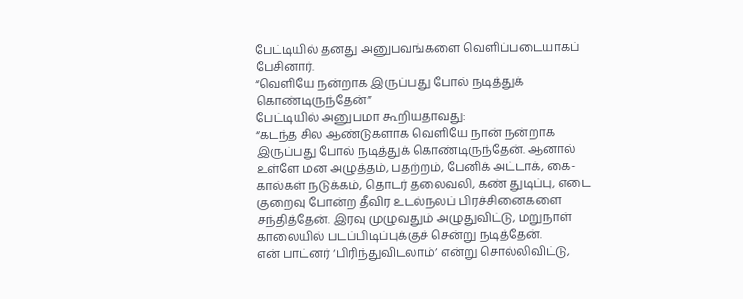பேட்டியில் தனது அனுபவங்களை வெளிப்படையாகப் பேசினார்.
“வெளியே நன்றாக இருப்பது போல் நடித்துக் கொண்டிருந்தேன்”
பேட்டியில் அனுபமா கூறியதாவது:
“கடந்த சில ஆண்டுகளாக வெளியே நான் நன்றாக இருப்பது போல் நடித்துக் கொண்டிருந்தேன். ஆனால் உள்ளே மன அழுத்தம், பதற்றம், பேனிக் அட்டாக், கை-கால்கள் நடுக்கம், தொடர் தலைவலி, கண் துடிப்பு, எடை குறைவு போன்ற தீவிர உடல்நலப் பிரச்சினைகளை சந்தித்தேன். இரவு முழுவதும் அழுதுவிட்டு, மறுநாள் காலையில் படப்பிடிப்புக்குச் சென்று நடித்தேன்.
என் பாட்னர் ‘பிரிந்துவிடலாம்’ என்று சொல்லிவிட்டு,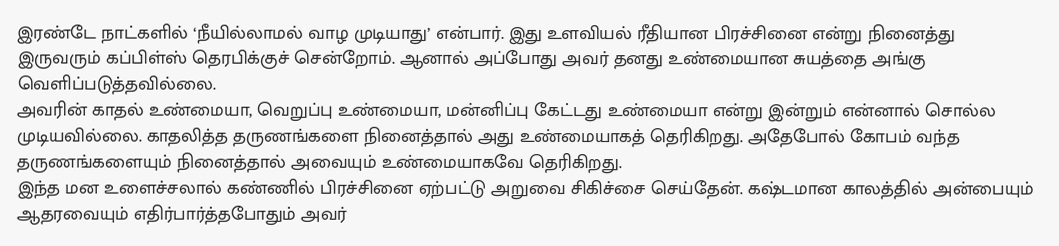இரண்டே நாட்களில் ‘நீயில்லாமல் வாழ முடியாது’ என்பார். இது உளவியல் ரீதியான பிரச்சினை என்று நினைத்து இருவரும் கப்பிள்ஸ் தெரபிக்குச் சென்றோம். ஆனால் அப்போது அவர் தனது உண்மையான சுயத்தை அங்கு வெளிப்படுத்தவில்லை.
அவரின் காதல் உண்மையா, வெறுப்பு உண்மையா, மன்னிப்பு கேட்டது உண்மையா என்று இன்றும் என்னால் சொல்ல முடியவில்லை. காதலித்த தருணங்களை நினைத்தால் அது உண்மையாகத் தெரிகிறது. அதேபோல் கோபம் வந்த தருணங்களையும் நினைத்தால் அவையும் உண்மையாகவே தெரிகிறது.
இந்த மன உளைச்சலால் கண்ணில் பிரச்சினை ஏற்பட்டு அறுவை சிகிச்சை செய்தேன். கஷ்டமான காலத்தில் அன்பையும் ஆதரவையும் எதிர்பார்த்தபோதும் அவர்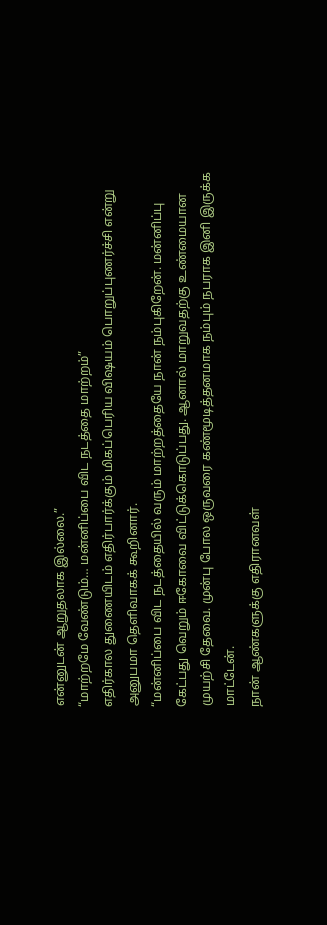என்னுடன் ஆறுதலாக இல்லை.”
“மாற்றமே வேண்டும்… மன்னிப்பை விட நடத்தை மாற்றம்”
எதிர்கால துணையிடம் எதிர்பார்க்கும் மிகப்பெரிய விஷயம் பொறுப்புணர்ச்சி என்று அனுபமா தெளிவாகக் கூறினார்.
“மன்னிப்பை விட நடத்தையில் வரும் மாற்றத்தையே நான் நம்புகிறேன். மன்னிப்பு கேட்பது வெறும் ஈகோவை விட்டுக்கொடுப்பது. ஆனால் மாறுவதற்கு உண்மையான முயற்சி தேவை. முன்பு போல ஒருவரை கண்மூடித்தனமாக நம்பும் நபராக இனி இருக்க மாட்டேன்.
நான் ஆண்களுக்கு எதிரானவள்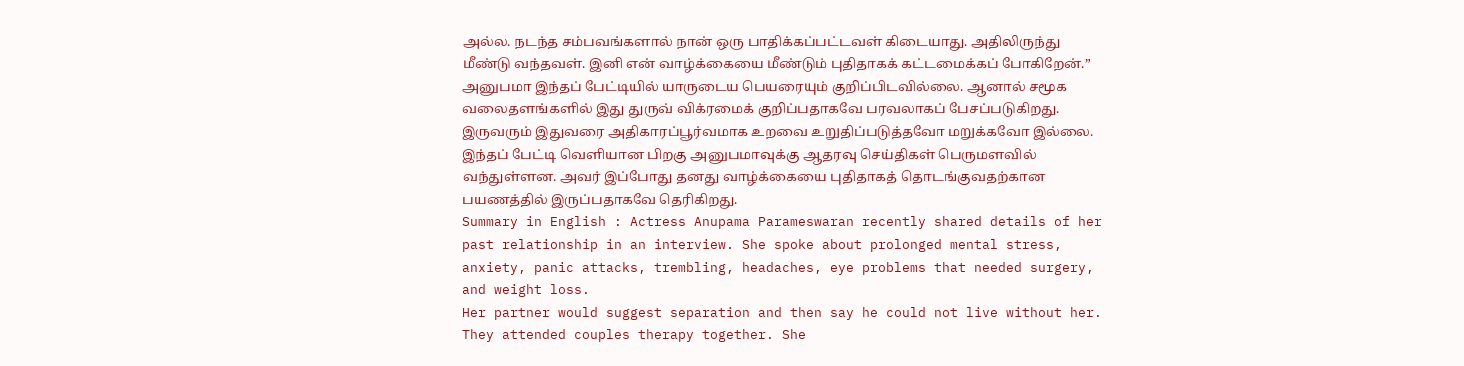அல்ல. நடந்த சம்பவங்களால் நான் ஒரு பாதிக்கப்பட்டவள் கிடையாது. அதிலிருந்து மீண்டு வந்தவள். இனி என் வாழ்க்கையை மீண்டும் புதிதாகக் கட்டமைக்கப் போகிறேன்.”
அனுபமா இந்தப் பேட்டியில் யாருடைய பெயரையும் குறிப்பிடவில்லை. ஆனால் சமூக வலைதளங்களில் இது துருவ் விக்ரமைக் குறிப்பதாகவே பரவலாகப் பேசப்படுகிறது. இருவரும் இதுவரை அதிகாரப்பூர்வமாக உறவை உறுதிப்படுத்தவோ மறுக்கவோ இல்லை.
இந்தப் பேட்டி வெளியான பிறகு அனுபமாவுக்கு ஆதரவு செய்திகள் பெருமளவில் வந்துள்ளன. அவர் இப்போது தனது வாழ்க்கையை புதிதாகத் தொடங்குவதற்கான பயணத்தில் இருப்பதாகவே தெரிகிறது.
Summary in English : Actress Anupama Parameswaran recently shared details of her past relationship in an interview. She spoke about prolonged mental stress, anxiety, panic attacks, trembling, headaches, eye problems that needed surgery, and weight loss.
Her partner would suggest separation and then say he could not live without her. They attended couples therapy together. She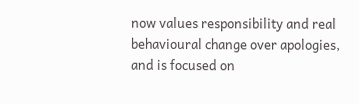now values responsibility and real behavioural change over apologies, and is focused on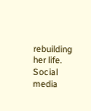rebuilding her life. Social media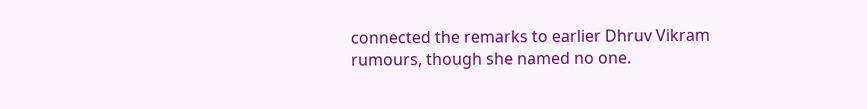connected the remarks to earlier Dhruv Vikram rumours, though she named no one.